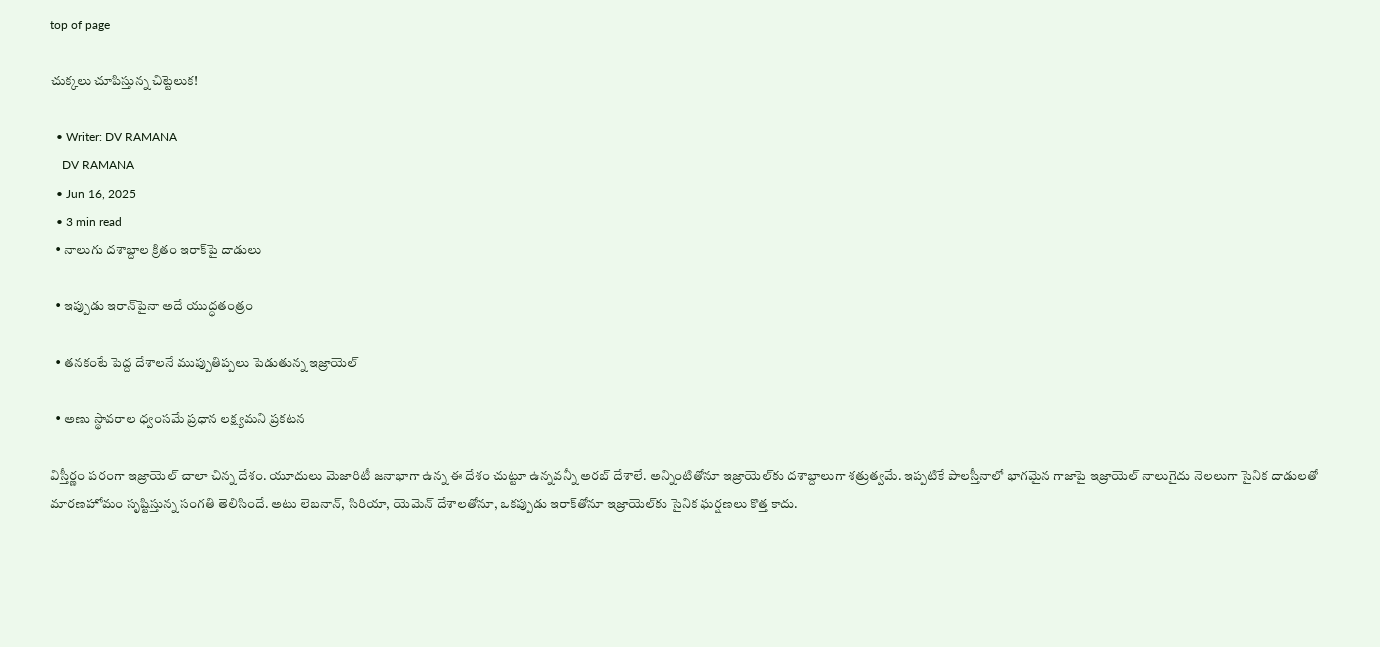top of page

చుక్కలు చూపిస్తున్న చిట్టెలుక!

  • Writer: DV RAMANA
    DV RAMANA
  • Jun 16, 2025
  • 3 min read
  • నాలుగు దశాబ్దాల క్రితం ఇరాక్‌పై దాడులు

  • ఇప్పుడు ఇరాన్‌పైనా అదే యుద్ధతంత్రం

  • తనకంటే పెద్ద దేశాలనే ముప్పుతిప్పలు పెడుతున్న ఇజ్రాయెల్‌

  • అణు స్థావరాల ధ్వంసమే ప్రధాన లక్ష్యమని ప్రకటన

విస్తీర్ణం పరంగా ఇజ్రాయెల్‌ చాలా చిన్న దేశం. యూదులు మెజారిటీ జనాభాగా ఉన్న ఈ దేశం చుట్టూ ఉన్నవన్నీ అరబ్‌ దేశాలే. అన్నింటితోనూ ఇజ్రాయెల్‌కు దశాబ్దాలుగా శత్రుత్వమే. ఇప్పటికే పాలస్తీనాలో భాగమైన గాజాపై ఇజ్రాయెల్‌ నాలుగైదు నెలలుగా సైనిక దాడులతో మారణహోమం సృష్టిస్తున్న సంగతి తెలిసిందే. అటు లెబనాన్‌, సిరియా, యెమెన్‌ దేశాలతోనూ, ఒకప్పుడు ఇరాక్‌తోనూ ఇజ్రాయెల్‌కు సైనిక ఘర్షణలు కొత్త కాదు.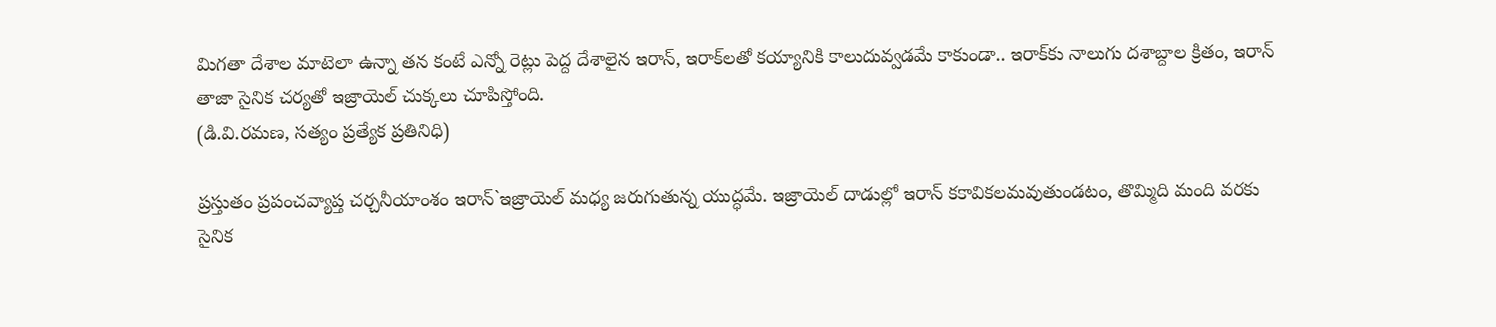మిగతా దేశాల మాటెలా ఉన్నా తన కంటే ఎన్నో రెట్లు పెద్ద దేశాలైన ఇరాన్‌, ఇరాక్‌లతో కయ్యానికి కాలుదువ్వడమే కాకుండా.. ఇరాక్‌కు నాలుగు దశాబ్దాల క్రితం, ఇరాన్‌ తాజా సైనిక చర్యతో ఇజ్రాయెల్‌ చుక్కలు చూపిస్తోంది.
(డి.వి.రమణ, సత్యం ప్రత్యేక ప్రతినిధి)

ప్రస్తుతం ప్రపంచవ్యాప్త చర్చనీయాంశం ఇరాన్‌`ఇజ్రాయెల్‌ మధ్య జరుగుతున్న యుద్ధమే. ఇజ్రాయెల్‌ దాడుల్లో ఇరాన్‌ కకావికలమవుతుండటం, తొమ్మిది మంది వరకు సైనిక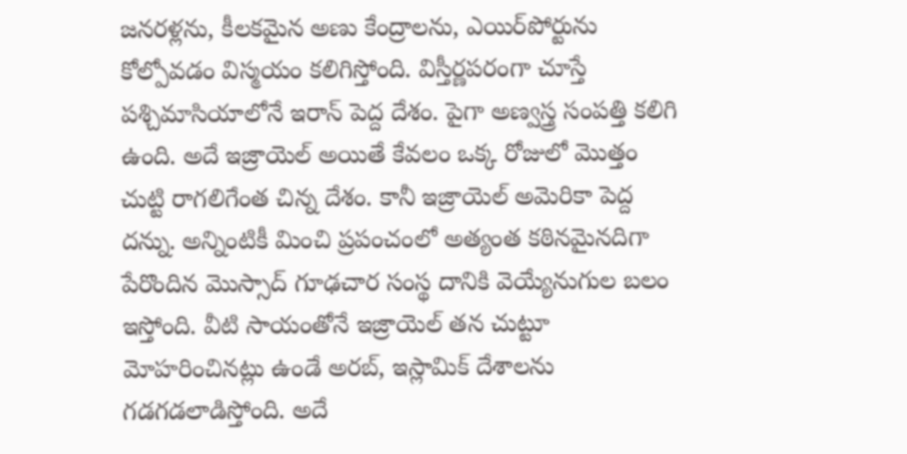జనరళ్లను, కీలకమైన అణు కేంద్రాలను, ఎయిర్‌పోర్టును కోల్పోవడం విస్మయం కలిగిస్తోంది. విస్తీర్ణపరంగా చూస్తే పశ్చిమాసియాలోనే ఇరాన్‌ పెద్ద దేశం. పైగా అణ్వస్త్ర సంపత్తి కలిగి ఉంది. అదే ఇజ్రాయెల్‌ అయితే కేవలం ఒక్క రోజులో మొత్తం చుట్టి రాగలిగేంత చిన్న దేశం. కానీ ఇజ్రాయెల్‌ అమెరికా పెద్ద దన్ను. అన్నింటికీ మించి ప్రపంచంలో అత్యంత కఠినమైనదిగా పేరొందిన మొస్సాద్‌ గూఢచార సంస్థ దానికి వెయ్యేనుగుల బలం ఇస్తోంది. వీటి సాయంతోనే ఇజ్రాయెల్‌ తన చుట్టూ మోహరించినట్లు ఉండే అరబ్‌, ఇస్లామిక్‌ దేశాలను గడగడలాడిస్తోంది. అదే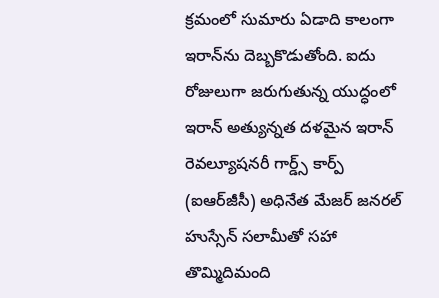క్రమంలో సుమారు ఏడాది కాలంగా ఇరాన్‌ను దెబ్బకొడుతోంది. ఐదు రోజులుగా జరుగుతున్న యుద్ధంలో ఇరాన్‌ అత్యున్నత దళమైన ఇరాన్‌ రెవల్యూషనరీ గార్డ్స్‌ కార్ప్‌ (ఐఆర్‌జీసీ) అధినేత మేజర్‌ జనరల్‌ హుస్సేన్‌ సలామీతో సహా తొమ్మిదిమంది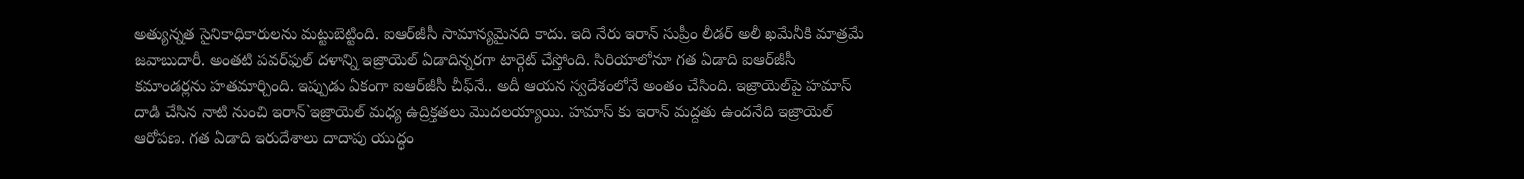అత్యున్నత సైనికాధికారులను మట్టుబెట్టింది. ఐఆర్‌జీసీ సామాన్యమైనది కాదు. ఇది నేరు ఇరాన్‌ సుప్రీం లీడర్‌ అలీ ఖమేనీకి మాత్రమే జవాబుదారీ. అంతటి పవర్‌ఫుల్‌ దళాన్ని ఇజ్రాయెల్‌ ఏడాదిన్నరగా టార్గెట్‌ చేస్తోంది. సిరియాలోనూ గత ఏడాది ఐఆర్‌జీసీ కమాండర్లను హతమార్చింది. ఇప్పుడు ఏకంగా ఐఆర్‌జీసీ చీఫ్‌నే.. అదీ ఆయన స్వదేశంలోనే అంతం చేసింది. ఇజ్రాయెల్‌పై హమాస్‌ దాడి చేసిన నాటి నుంచి ఇరాన్‌`ఇజ్రాయెల్‌ మధ్య ఉద్రిక్తతలు మొదలయ్యాయి. హమాస్‌ కు ఇరాన్‌ మద్దతు ఉందనేది ఇజ్రాయెల్‌ ఆరోపణ. గత ఏడాది ఇరుదేశాలు దాదాపు యుద్ధం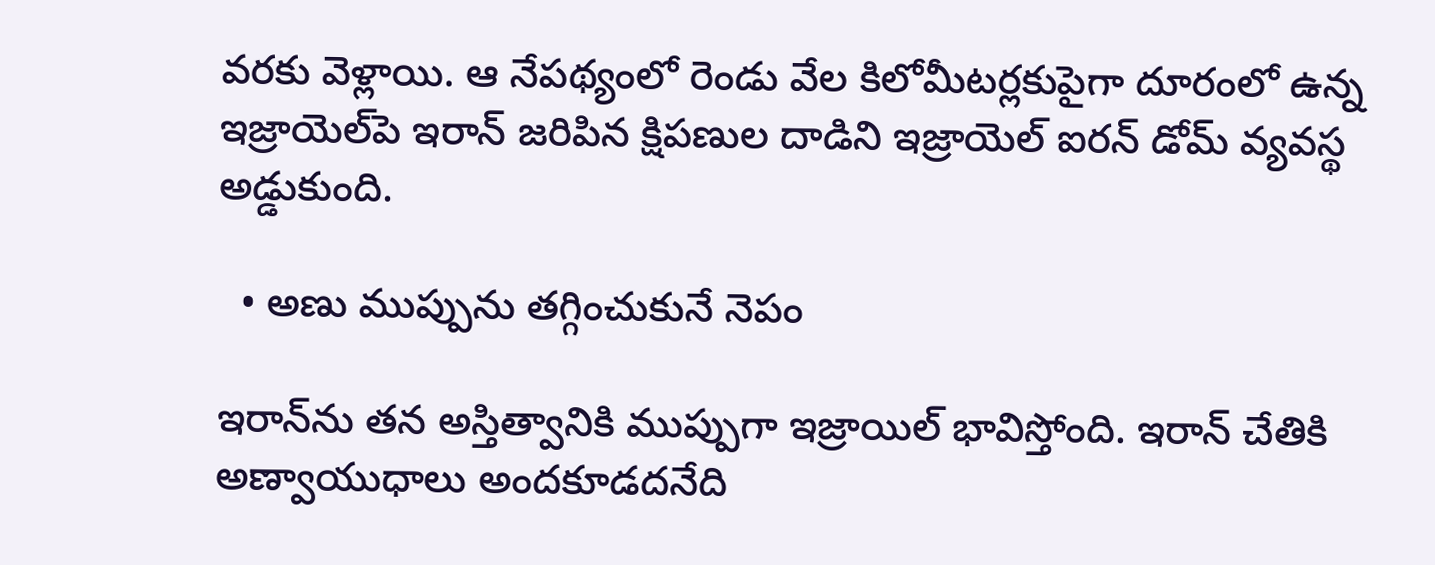వరకు వెళ్లాయి. ఆ నేపథ్యంలో రెండు వేల కిలోమీటర్లకుపైగా దూరంలో ఉన్న ఇజ్రాయెల్‌పె ఇరాన్‌ జరిపిన క్షిపణుల దాడిని ఇజ్రాయెల్‌ ఐరన్‌ డోమ్‌ వ్యవస్థ అడ్డుకుంది.

  • అణు ముప్పును తగ్గించుకునే నెపం

ఇరాన్‌ను తన అస్తిత్వానికి ముప్పుగా ఇజ్రాయిల్‌ భావిస్తోంది. ఇరాన్‌ చేతికి అణ్వాయుధాలు అందకూడదనేది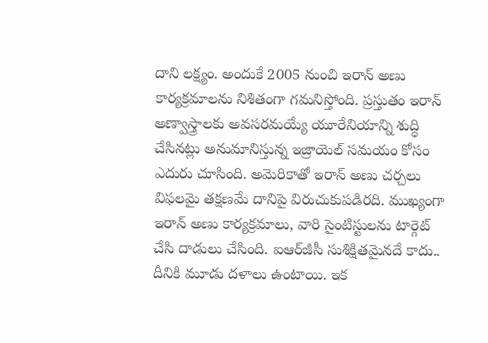దాని లక్ష్యం. అందుకే 2005 నుంచి ఇరాన్‌ అణు కార్యక్రమాలను నిశితంగా గమనిస్తోంది. ప్రస్తుతం ఇరాన్‌ అణ్వాస్త్రాలకు అవసరమయ్యే యూరేనియాన్ని శుద్ధి చేసినట్లు అనుమానిస్తున్న ఇజ్రాయెల్‌ సమయం కోసం ఎదురు చూసింది. అమెరికాతో ఇరాన్‌ అణు చర్చలు విఫలమై తక్షణమే దానిపై విరుచుకుపడిరది. ముఖ్యంగా ఇరాన్‌ అణు కార్యక్రమాలు, వారి సైంటిస్టులను టార్గెట్‌ చేసి దాడులు చేసింది. ఐఆర్‌జీసీ సుశిక్షితమైనదే కాదు.. దీనికి మూడు దళాలు ఉంటాయి. ఇక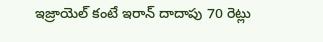ఇజ్రాయెల్‌ కంటే ఇరాన్‌ దాదాపు 70 రెట్లు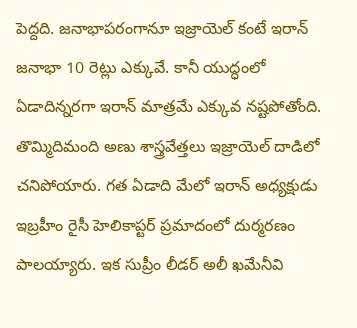పెద్దది. జనాభాపరంగానూ ఇజ్రాయెల్‌ కంటే ఇరాన్‌ జనాభా 10 రెట్లు ఎక్కువే. కానీ యుద్ధంలో ఏడాదిన్నరగా ఇరాన్‌ మాత్రమే ఎక్కువ నష్టపోతోంది. తొమ్మిదిమంది అణు శాస్త్రవేత్తలు ఇజ్రాయెల్‌ దాడిలో చనిపోయారు. గత ఏడాది మేలో ఇరాన్‌ అధ్యక్షుడు ఇబ్రహీం రైసీ హెలికాప్టర్‌ ప్రమాదంలో దుర్మరణం పాలయ్యారు. ఇక సుప్రీం లీడర్‌ అలీ ఖమేనీవి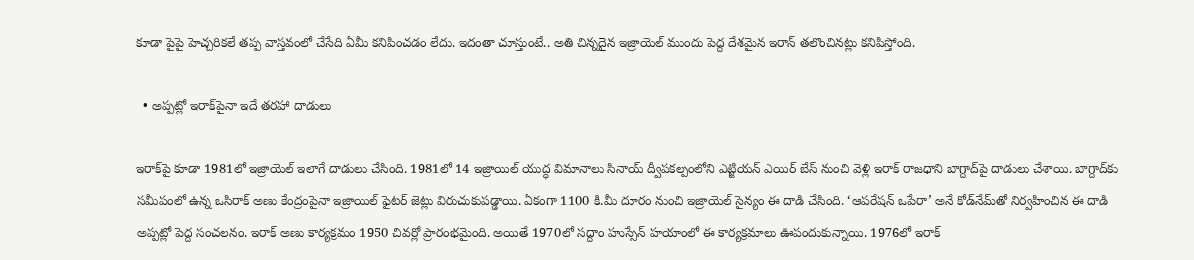కూడా పైపై హెచ్చరికలే తప్ప వాస్తవంలో చేసేది ఏమీ కనిపించడం లేదు. ఇదంతా చూస్తుంటే.. అతి చిన్నదైన ఇజ్రాయెల్‌ ముందు పెద్ద దేశమైన ఇరాన్‌ తలొంచినట్లు కనిపిస్తోంది.

  • అప్పట్లో ఇరాక్‌పైనా ఇదే తరహా దాడులు

ఇరాక్‌పై కూడా 1981లో ఇజ్రాయెల్‌ ఇలాగే దాడులు చేసింది. 1981లో 14 ఇజ్రాయిల్‌ యుద్ధ విమానాలు సినాయ్‌ ద్వీపకల్పంలోని ఎట్జియన్‌ ఎయిర్‌ బేస్‌ నుంచి వెళ్లి ఇరాక్‌ రాజధాని బాగ్దాద్‌పై దాడులు చేశాయి. బాగ్దాద్‌కు సమీపంలో ఉన్న ఒసిరాక్‌ అణు కేంద్రంపైనా ఇజ్రాయిల్‌ ఫైటర్‌ జెట్లు విరుచుకుపడ్డాయి. ఏకంగా 1100 కి.మీ దూరం నుంచి ఇజ్రాయెల్‌ సైన్యం ఈ దాడి చేసింది. ‘ఆపరేషన్‌ ఒపేరా’ అనే కోడ్‌నేమ్‌తో నిర్వహించిన ఈ దాడి అప్పట్లో పెద్ద సంచలనం. ఇరాక్‌ అణు కార్యక్రమం 1950 చివర్లో ప్రారంభమైంది. అయితే 1970లో సద్దాం హుస్సేన్‌ హయాంలో ఈ కార్యక్రమాలు ఊపందుకున్నాయి. 1976లో ఇరాక్‌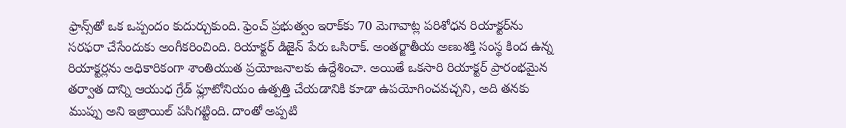ఫ్రాన్స్‌తో ఒక ఒప్పందం కుదుర్చుకుంది. ఫ్రెంచ్‌ ప్రభుత్వం ఇరాక్‌కు 70 మెగావాట్ల పరిశోధన రియాక్టర్‌ను సరఫరా చేసేందుకు అంగీకరించింది. రియాక్టర్‌ డిజైన్‌ పేరు ఒసిరాక్‌. అంతర్జాతీయ అణుశక్తి సంస్థ కింద ఉన్న రియాక్టర్లను అధికారికంగా శాంతియుత ప్రయోజనాలకు ఉద్దేశించా. అయితే ఒకసారి రియాక్టర్‌ ప్రారంభమైన తర్వాత దాన్ని ఆయుధ గ్రేడ్‌ ఫ్లూటోనియం ఉత్పత్తి చేయడానికి కూడా ఉపయోగించవచ్చని, అది తనకు ముప్పు అని ఇజ్రాయిల్‌ పసిగట్టింది. దాంతో అప్పటి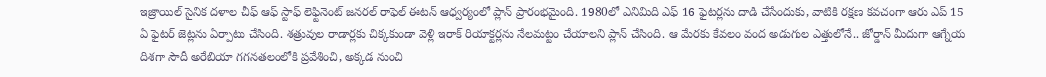ఇజ్రాయిల్‌ సైనిక దళాల చీఫ్‌ ఆఫ్‌ స్టాఫ్‌ లెఫ్టినెంట్‌ జనరల్‌ రాఫెల్‌ ఈటన్‌ ఆధ్వర్యంలో ప్లాన్‌ ప్రారంభమైంది. 1980లో ఎనిమిది ఎఫ్‌ 16 ఫైటర్లను దాడి చేసేందుకు, వాటికి రక్షణ కవచంగా ఆరు ఎప్‌ 15 ఏ ఫైటర్‌ జెట్లను ఏర్పాటు చేసింది. శత్రువుల రాడార్లకు చిక్కకుండా వెళ్లి ఇరాక్‌ రియాక్టర్లను నేలమట్టం చేయాలని ప్లాన్‌ చేసింది. ఆ మేరకు కేవలం వంద అడుగుల ఎత్తులోనే.. జోర్డాన్‌ మీదుగా ఆగ్నేయ దిశగా సౌదీ అరేబియా గగనతలంలోకి ప్రవేశించి, అక్కడ నుంచి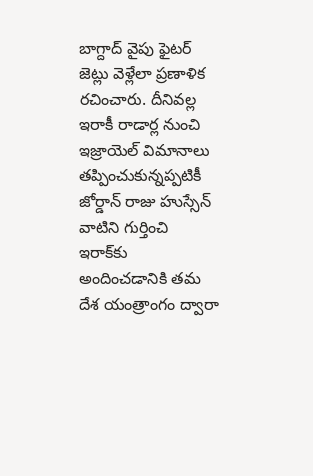బాగ్దాద్‌ వైపు ఫైటర్‌ జెట్లు వెళ్లేలా ప్రణాళిక రచించారు. దీనివల్ల ఇరాకీ రాడార్ల నుంచి ఇజ్రాయెల్‌ విమానాలు తప్పించుకున్నప్పటికీ జోర్డాన్‌ రాజు హుస్సేన్‌ వాటిని గుర్తించి ఇరాక్‌కు అందించడానికి తమ దేశ యంత్రాంగం ద్వారా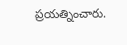ప్రయత్నించారు.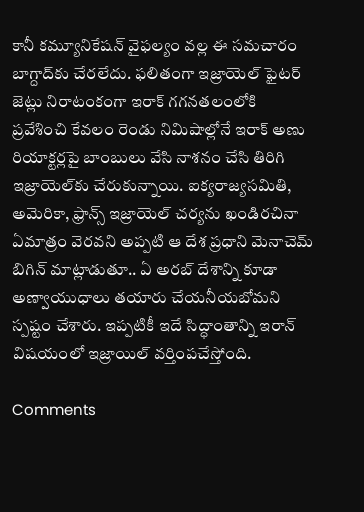కానీ కమ్యూనికేషన్‌ వైఫల్యం వల్ల ఈ సమచారం బాగ్దాద్‌కు చేరలేదు. ఫలితంగా ఇజ్రాయెల్‌ ఫైటర్‌ జెట్లు నిరాటంకంగా ఇరాక్‌ గగనతలంలోకి ప్రవేశించి కేవలం రెండు నిమిషాల్లోనే ఇరాక్‌ అణు రియాక్టర్లపై బాంబులు వేసి నాశనం చేసి తిరిగి ఇజ్రాయెల్‌కు చేరుకున్నాయి. ఐక్యరాజ్యసమితి, అమెరికా, ఫ్రాన్స్‌ ఇజ్రాయెల్‌ చర్యను ఖండిరచినా ఏమాత్రం వెరవని అప్పటి ఆ దేశ ప్రధాని మెనాచెమ్‌ బిగిన్‌ మాట్లాడుతూ.. ఏ అరబ్‌ దేశాన్ని కూడా అణ్వాయుధాలు తయారు చేయనీయబోమని స్పష్టం చేశారు. ఇప్పటికీ ఇదే సిద్ధాంతాన్ని ఇరాన్‌ విషయంలో ఇజ్రాయిల్‌ వర్తింపచేస్తోంది.

Comments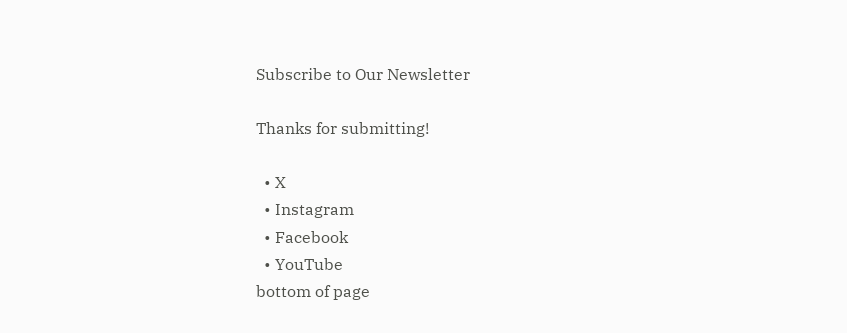Subscribe to Our Newsletter

Thanks for submitting!

  • X
  • Instagram
  • Facebook
  • YouTube
bottom of page